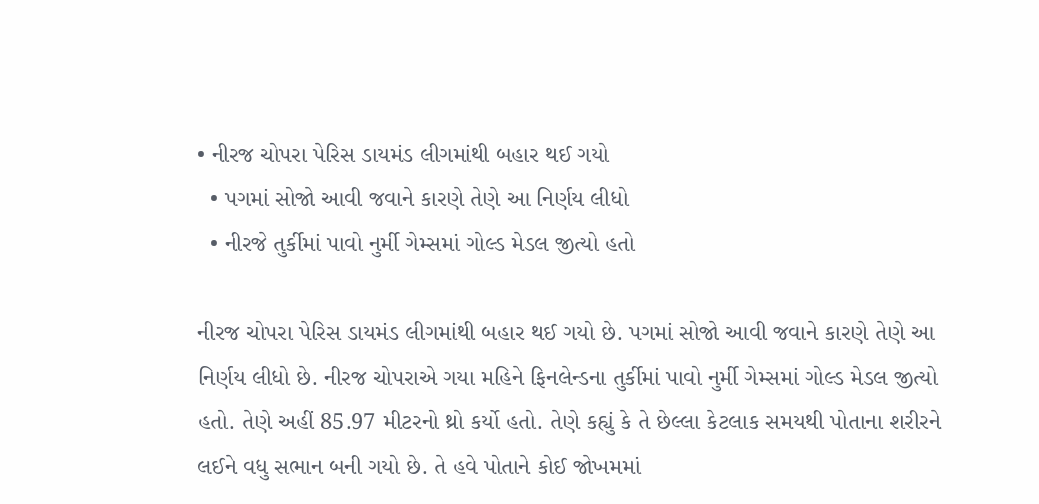• નીરજ ચોપરા પેરિસ ડાયમંડ લીગમાંથી બહાર થઈ ગયો
  • પગમાં સોજો આવી જવાને કારણે તેણે આ નિર્ણય લીધો
  • નીરજે તુર્કીમાં પાવો નુર્મી ગેમ્સમાં ગોલ્ડ મેડલ જીત્યો હતો

નીરજ ચોપરા પેરિસ ડાયમંડ લીગમાંથી બહાર થઈ ગયો છે. પગમાં સોજો આવી જવાને કારણે તેણે આ નિર્ણય લીધો છે. નીરજ ચોપરાએ ગયા મહિને ફિનલેન્ડના તુર્કીમાં પાવો નુર્મી ગેમ્સમાં ગોલ્ડ મેડલ જીત્યો હતો. તેણે અહીં 85.97 મીટરનો થ્રો કર્યો હતો. તેણે કહ્યું કે તે છેલ્લા કેટલાક સમયથી પોતાના શરીરને લઈને વધુ સભાન બની ગયો છે. તે હવે પોતાને કોઈ જોખમમાં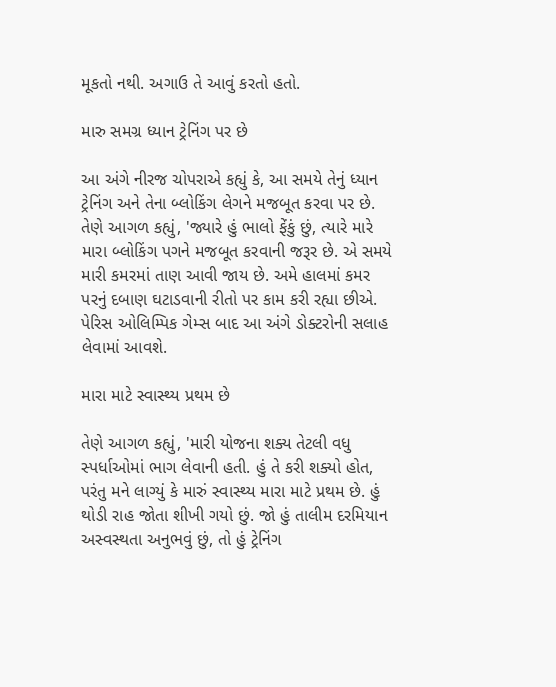મૂકતો નથી. અગાઉ તે આવું કરતો હતો.

મારુ સમગ્ર ધ્યાન ટ્રેનિંગ પર છે

આ અંગે નીરજ ચોપરાએ કહ્યું કે, આ સમયે તેનું ધ્યાન ટ્રેનિંગ અને તેના બ્લોકિંગ લેગને મજબૂત કરવા પર છે. તેણે આગળ કહ્યું, 'જ્યારે હું ભાલો ફેંકું છું, ત્યારે મારે મારા બ્લોકિંગ પગને મજબૂત કરવાની જરૂર છે. એ સમયે મારી કમરમાં તાણ આવી જાય છે. અમે હાલમાં કમર પરનું દબાણ ઘટાડવાની રીતો પર કામ કરી રહ્યા છીએ. પેરિસ ઓલિમ્પિક ગેમ્સ બાદ આ અંગે ડોક્ટરોની સલાહ લેવામાં આવશે.

મારા માટે સ્વાસ્થ્ય પ્રથમ છે

તેણે આગળ કહ્યું, 'મારી યોજના શક્ય તેટલી વધુ સ્પર્ધાઓમાં ભાગ લેવાની હતી. હું તે કરી શક્યો હોત, પરંતુ મને લાગ્યું કે મારું સ્વાસ્થ્ય મારા માટે પ્રથમ છે. હું થોડી રાહ જોતા શીખી ગયો છું. જો હું તાલીમ દરમિયાન અસ્વસ્થતા અનુભવું છું, તો હું ટ્રેનિંગ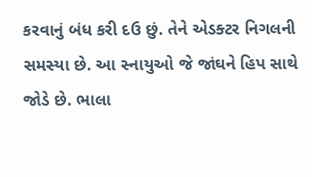કરવાનું બંધ કરી દઉ છું. તેને એડક્ટર નિગલની સમસ્યા છે. આ સ્નાયુઓ જે જાંઘને હિપ સાથે જોડે છે. ભાલા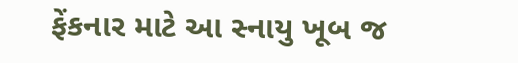ફેંકનાર માટે આ સ્નાયુ ખૂબ જ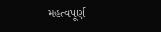મહત્વપૂર્ણ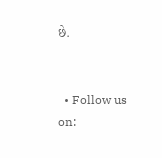છે.


  • Follow us on: